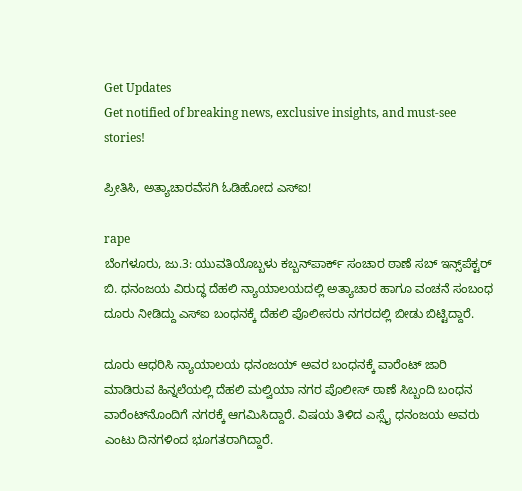Get Updates
Get notified of breaking news, exclusive insights, and must-see stories!

ಪ್ರೀತಿಸಿ, ಅತ್ಯಾಚಾರವೆಸಗಿ ಓಡಿಹೋದ ಎಸ್‌ಐ!

rape
ಬೆಂಗಳೂರು, ಜು.3: ಯುವತಿಯೊಬ್ಬಳು ಕಬ್ಬನ್‌ಪಾರ್ಕ್ ಸಂಚಾರ ಠಾಣೆ ಸಬ್ ಇನ್ಸ್‌ಪೆಕ್ಟರ್ ಬಿ. ಧನಂಜಯ ವಿರುದ್ಧ ದೆಹಲಿ ನ್ಯಾಯಾಲಯದಲ್ಲಿ ಅತ್ಯಾಚಾರ ಹಾಗೂ ವಂಚನೆ ಸಂಬಂಧ ದೂರು ನೀಡಿದ್ದು ಎಸ್‌‌ಐ ಬಂಧನಕ್ಕೆ ದೆಹಲಿ ಪೊಲೀಸರು ನಗರದಲ್ಲಿ ಬೀಡು ಬಿಟ್ಟಿದ್ದಾರೆ.

ದೂರು ಆಧರಿಸಿ ನ್ಯಾಯಾಲಯ ಧನಂಜಯ್‌ ಅವರ ಬಂಧನಕ್ಕೆ ವಾರೆಂಟ್‌ ಜಾರಿ ಮಾಡಿರುವ ಹಿನ್ನಲೆಯಲ್ಲಿ ದೆಹಲಿ ಮಲ್ವಿಯಾ ನಗರ ಪೊಲೀಸ್ ಠಾಣೆ ಸಿಬ್ಬಂದಿ ಬಂಧನ ವಾರೆಂಟ್‌ನೊಂದಿಗೆ ನಗರಕ್ಕೆ ಆಗಮಿಸಿದ್ದಾರೆ. ವಿಷಯ ತಿಳಿದ ಎಸ್ಸೈ ಧನಂಜಯ ಅವರು ಎಂಟು ದಿನಗಳಿಂದ ಭೂಗತರಾಗಿದ್ದಾರೆ.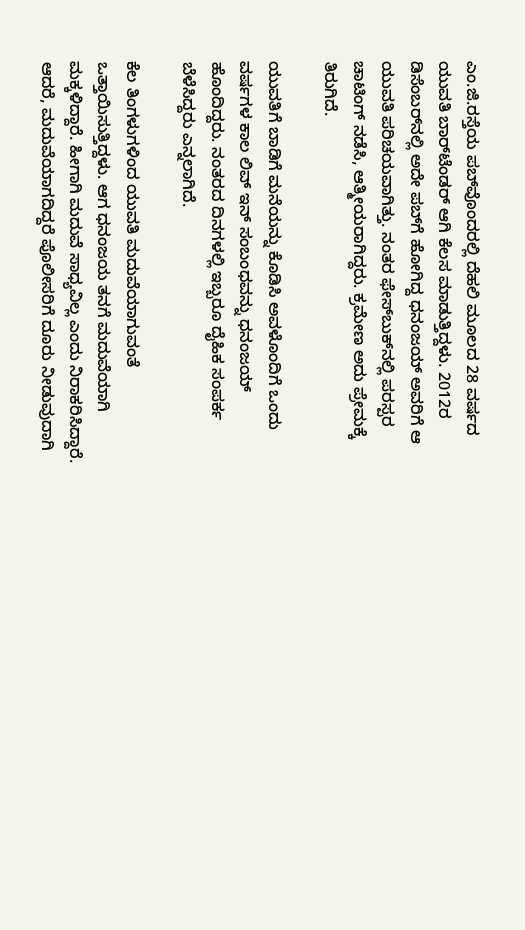ಎಂ.ಜಿ.ರಸ್ತೆಯ ಪಬ್‌ವೊಂದರಲ್ಲಿ ದೆಹಲಿ ಮೂಲದ 28 ವರ್ಷದ ಯುವತಿ ಬಾರ್‌ಟೆಂಡರ್ ಆಗಿ ಕೆಲಸ ಮಾಡುತ್ತಿದ್ದಳು. 2012ರ ಡಿಸೆಂಬರ್‌ನಲ್ಲಿ ಅದೇ ಪಬ್‌ಗೆ ಹೋಗಿದ್ದ ಧನಂಜಯ್‌ ಅವರಿಗೆ ಆ ಯುವತಿ ಪರಿಚಯವಾಗಿತ್ತು. ನಂತರ ಫೇಸ್‌ಬುಕ್‌ನಲ್ಲಿ ಪರಸ್ಪರ ಚಾಟಿಂಗ್ ನಡೆಸಿ, ಆತ್ಮೀಯರಾಗಿದ್ದರು. ಕ್ರಮೇಣ ಅದು ಪ್ರೇಮಕ್ಕೆ ತಿರುಗಿದೆ.

ಯುವತಿಗೆ ಬಾಡಿಗೆ ಮನೆಯನ್ನು ಕೊಡಿಸಿ ಅವಳೊಂದಿಗೆ ಒಂದು ವರ್ಷ‌ಗಳ ಕಾಲ ಲಿವ್‌ ಇನ್‌ ಸಂಬಂಧವನ್ನು ಧನಂಜಯ್‌ ಹೊಂದಿದ್ದರು. ನಂತರದ ದಿನಗಳಲ್ಲಿ ಇಬ್ಬರೂ ದೈಹಿಕ ಸಂಪರ್ಕ ಬೆಳೆಸಿದ್ದರು ಎನ್ನಲಾಗಿದೆ.

ಕೆಲ ತಿಂಗಳುಗಳಿಂದ ಯುವತಿ ಮದುವೆಯಾಗುವಂತೆ ಒತ್ತಾಯಿಸುತ್ತಿದ್ದಳು. ಆಗ ಧನಂಜಯ ತನಗೆ ಮದುವೆಯಾಗಿ ಮಕ್ಕಳಿದ್ದಾರೆ. ಹೀಗಾಗಿ ಮದುವೆ ಸಾಧ್ಯವಿಲ್ಲ ಎಂದು ನಿರಾಕರಿಸಿದ್ದಾರೆ. ಆದರೆ, ಮದುವೆಯಾಗದಿದ್ದರೆ ಪೊಲೀಸರಿಗೆ ದೂರು ನೀಡುವುದಾಗಿ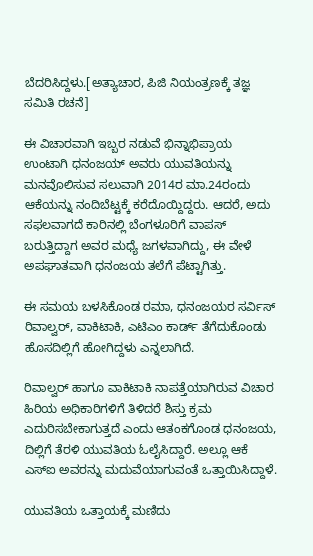ಬೆದರಿಸಿದ್ದಳು.[ಅತ್ಯಾಚಾರ, ಪಿಜಿ ನಿಯಂತ್ರಣಕ್ಕೆ ತಜ್ಞ ಸಮಿತಿ ರಚನೆ]

ಈ ವಿಚಾರವಾಗಿ ಇಬ್ಬರ ನಡುವೆ ಭಿನ್ನಾಭಿಪ್ರಾಯ ಉಂಟಾಗಿ ಧನಂಜಯ್‌ ಅವರು ಯುವತಿಯನ್ನು ಮನವೊಲಿಸುವ ಸಲುವಾಗಿ 2014ರ ಮಾ.24ರಂದು ಆಕೆಯನ್ನು ನಂದಿಬೆಟ್ಟಕ್ಕೆ ಕರೆದೊಯ್ದಿದ್ದರು. ಆದರೆ, ಅದು ಸಫಲವಾಗದೆ ಕಾರಿನಲ್ಲಿ ಬೆಂಗಳೂರಿಗೆ ವಾಪಸ್ ಬರುತ್ತಿದ್ದಾಗ ಅವರ ಮಧ್ಯೆ ಜಗಳವಾಗಿದ್ದು, ಈ ವೇಳೆ ಅಪಘಾತವಾಗಿ ಧನಂಜಯ ತಲೆಗೆ ಪೆಟ್ಟಾಗಿತ್ತು.

ಈ ಸಮಯ ಬಳಸಿಕೊಂಡ ರಮಾ, ಧನಂಜಯರ ಸರ್ವಿಸ್ ರಿವಾಲ್ವರ್, ವಾಕಿಟಾಕಿ, ಎಟಿಎಂ ಕಾರ್ಡ್ ತೆಗೆದುಕೊಂಡು ಹೊಸದಿಲ್ಲಿಗೆ ಹೋಗಿದ್ದಳು ಎನ್ನಲಾಗಿದೆ.

ರಿವಾಲ್ವರ್ ಹಾಗೂ ವಾಕಿಟಾಕಿ ನಾಪತ್ತೆಯಾಗಿರುವ ವಿಚಾರ ಹಿರಿಯ ಅಧಿಕಾರಿಗಳಿಗೆ ತಿಳಿದರೆ ಶಿಸ್ತು ಕ್ರಮ ಎದುರಿಸಬೇಕಾಗುತ್ತದೆ ಎಂದು ಆತಂಕಗೊಂಡ ಧನಂಜಯ, ದಿಲ್ಲಿಗೆ ತೆರಳಿ ಯುವತಿಯ ಓಲೈಸಿದ್ದಾರೆ. ಅಲ್ಲೂ ಆಕೆ ಎಸ್‌ಐ ಅವರನ್ನು ಮದುವೆಯಾಗುವಂತೆ ಒತ್ತಾಯಿಸಿದ್ದಾಳೆ.

ಯುವತಿಯ ಒತ್ತಾಯಕ್ಕೆ ಮಣಿದು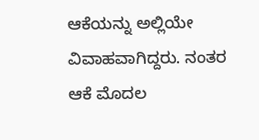ಆಕೆಯನ್ನು ಅಲ್ಲಿಯೇ ವಿವಾಹವಾಗಿದ್ದರು. ನಂತರ ಆಕೆ ಮೊದಲ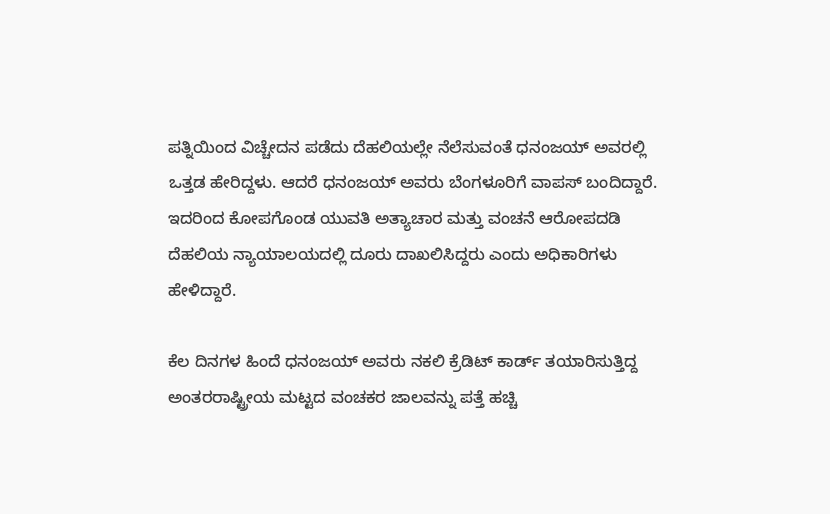ಪತ್ನಿಯಿಂದ ವಿಚ್ಚೇದನ ಪಡೆದು ದೆಹಲಿಯಲ್ಲೇ ನೆಲೆಸುವಂತೆ ಧನಂಜಯ್‌ ಅವರಲ್ಲಿ ಒತ್ತಡ ಹೇರಿದ್ದಳು. ಆದರೆ ಧನಂಜಯ್‌ ಅವರು ಬೆಂಗಳೂರಿಗೆ ವಾಪಸ್‌ ಬಂದಿದ್ದಾರೆ. ಇದರಿಂದ ಕೋಪಗೊಂಡ ಯುವತಿ ಅತ್ಯಾಚಾರ ಮತ್ತು ವಂಚನೆ ಆರೋಪದಡಿ ದೆಹಲಿಯ ನ್ಯಾಯಾಲಯದಲ್ಲಿ ದೂರು ದಾಖಲಿಸಿದ್ದರು ಎಂದು ಅಧಿಕಾರಿಗಳು ಹೇಳಿದ್ದಾರೆ.

ಕೆಲ ದಿನಗಳ ಹಿಂದೆ ಧನಂಜಯ್‌ ಅವರು ನಕಲಿ ಕ್ರೆಡಿಟ್ ಕಾರ್ಡ್‌ ತಯಾರಿಸುತ್ತಿದ್ದ ಅಂತರರಾಷ್ಟ್ರೀಯ ಮಟ್ಟದ ವಂಚಕರ ಜಾಲವನ್ನು ಪತ್ತೆ ಹಚ್ಚಿ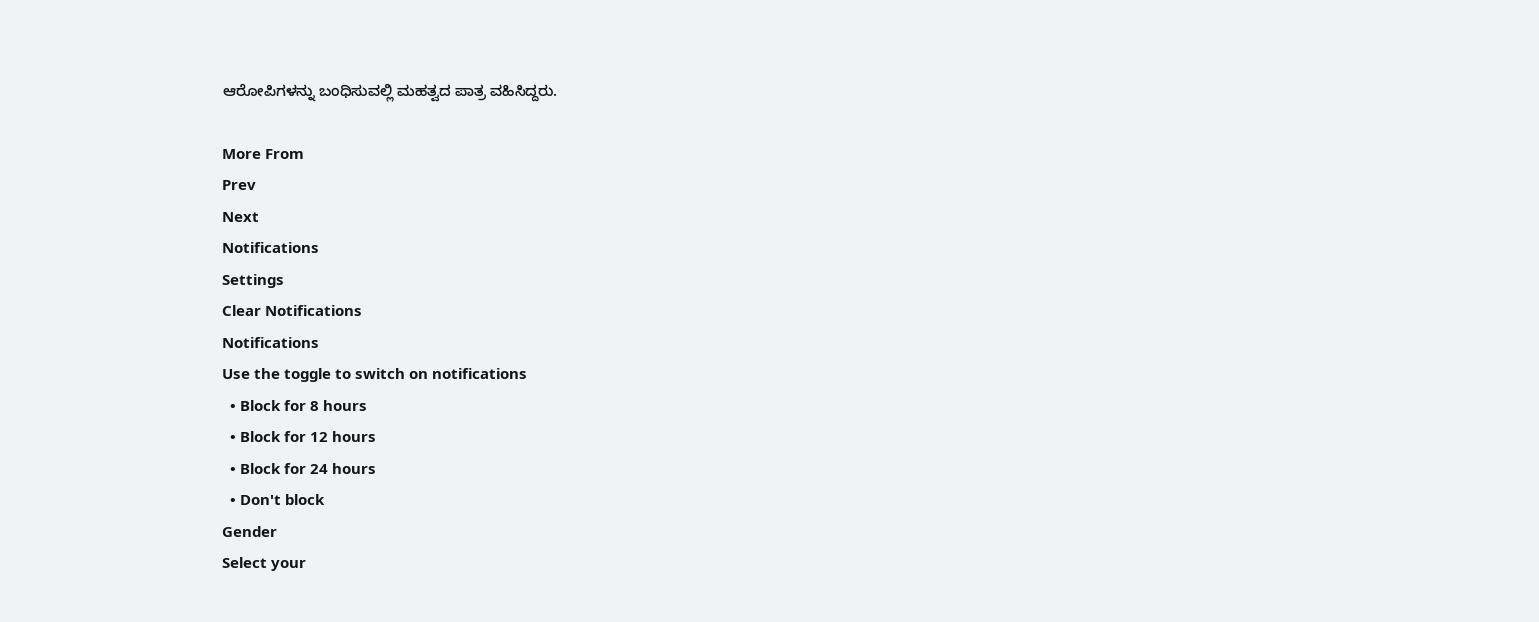ಆರೋಪಿಗಳನ್ನು ಬಂಧಿಸುವಲ್ಲಿ ಮಹತ್ವದ ಪಾತ್ರ ವಹಿಸಿದ್ದರು.

More From
Prev
Next
Notifications
Settings
Clear Notifications
Notifications
Use the toggle to switch on notifications
  • Block for 8 hours
  • Block for 12 hours
  • Block for 24 hours
  • Don't block
Gender
Select your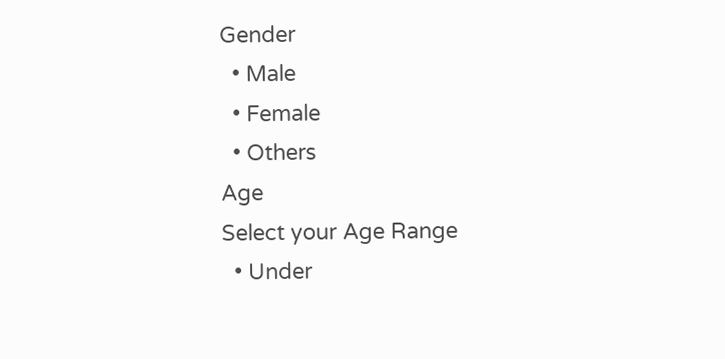Gender
  • Male
  • Female
  • Others
Age
Select your Age Range
  • Under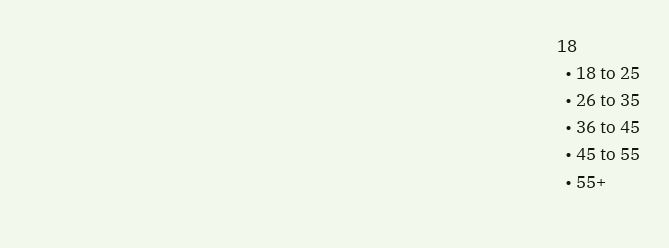18
  • 18 to 25
  • 26 to 35
  • 36 to 45
  • 45 to 55
  • 55+